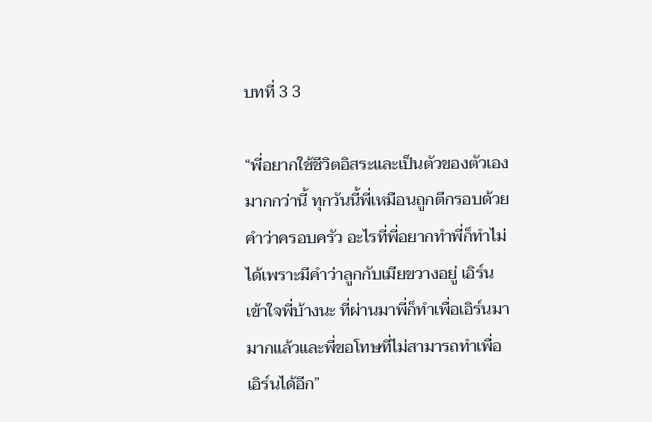บทที่ 3 3

“พี่อยากใช้ชีวิตอิสระและเป็นตัวของตัวเองมากกว่านี้ ทุกวันนี้พี่เหมือนถูกตีกรอบด้วยคำว่าครอบครัว อะไรที่พี่อยากทำพี่ก็ทำไม่ได้เพราะมีคำว่าลูกกับเมียขวางอยู่ เอิร์นเข้าใจพี่บ้างนะ ที่ผ่านมาพี่ก็ทำเพื่อเอิร์นมามากแล้วและพี่ขอโทษที่ไม่สามารถทำเพื่อเอิร์นได้อีก”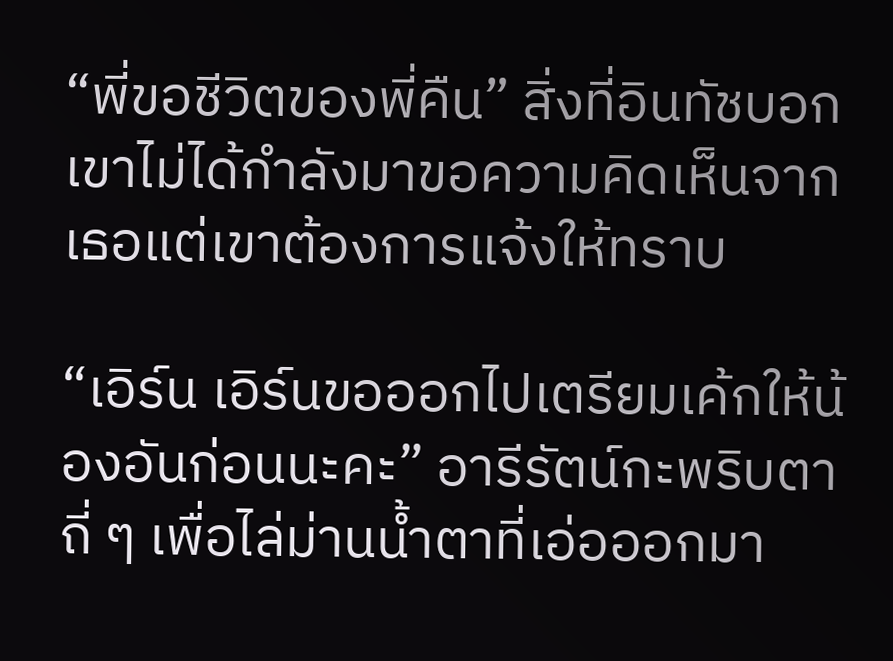“พี่ขอชีวิตของพี่คืน” สิ่งที่อินทัชบอกเขาไม่ได้กำลังมาขอความคิดเห็นจากเธอแต่เขาต้องการแจ้งให้ทราบ

“เอิร์น เอิร์นขอออกไปเตรียมเค้กให้น้องอันก่อนนะคะ” อารีรัตน์กะพริบตาถี่ ๆ เพื่อไล่ม่านน้ำตาที่เอ่อออกมา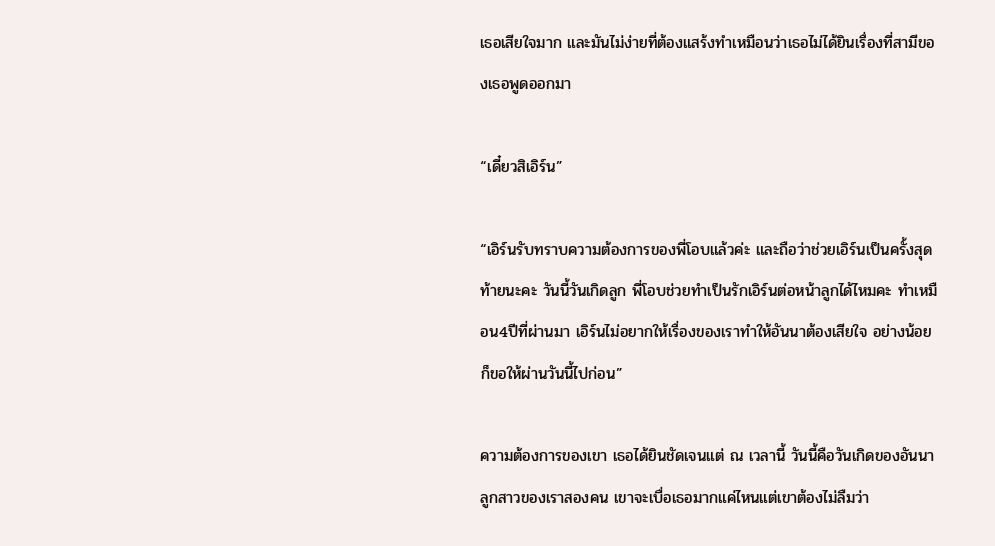เธอเสียใจมาก และมันไม่ง่ายที่ต้องแสร้งทำเหมือนว่าเธอไม่ได้ยินเรื่องที่สามีของเธอพูดออกมา

“เดี๋ยวสิเอิร์น”

“เอิร์นรับทราบความต้องการของพี่โอบแล้วค่ะ และถือว่าช่วยเอิร์นเป็นครั้งสุดท้ายนะคะ วันนี้วันเกิดลูก พี่โอบช่วยทำเป็นรักเอิร์นต่อหน้าลูกได้ไหมคะ ทำเหมือน4ปีที่ผ่านมา เอิร์นไม่อยากให้เรื่องของเราทำให้อันนาต้องเสียใจ อย่างน้อยก็ขอให้ผ่านวันนี้ไปก่อน”

ความต้องการของเขา เธอได้ยินชัดเจนแต่ ณ เวลานี้ วันนี้คือวันเกิดของอันนาลูกสาวของเราสองคน เขาจะเบื่อเธอมากแค่ไหนแต่เขาต้องไม่ลืมว่า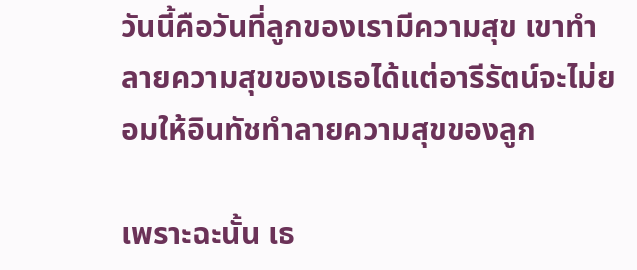วันนี้คือวันที่ลูกของเรามีความสุข เขาทำลายความสุขของเธอได้แต่อารีรัตน์จะไม่ยอมให้อินทัชทำลายความสุขของลูก

เพราะฉะนั้น เธ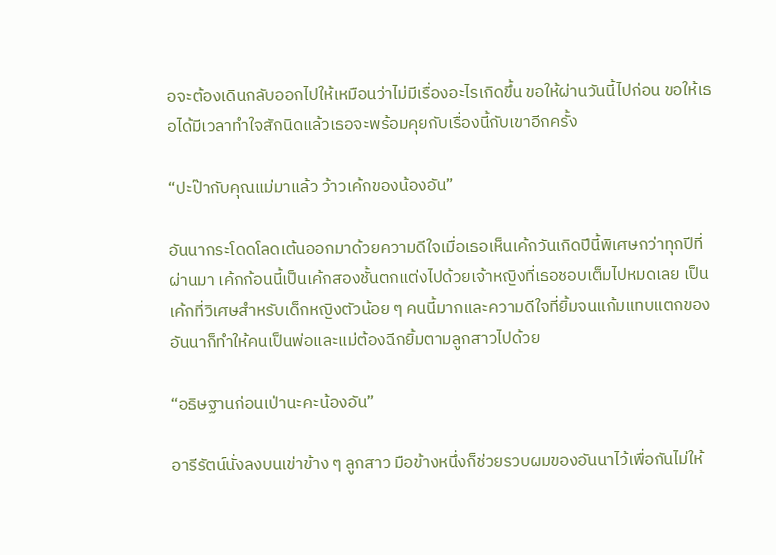อจะต้องเดินกลับออกไปให้เหมือนว่าไม่มีเรื่องอะไรเกิดขึ้น ขอให้ผ่านวันนี้ไปก่อน ขอให้เธอได้มีเวลาทำใจสักนิดแล้วเธอจะพร้อมคุยกับเรื่องนี้กับเขาอีกครั้ง

“ปะป๊ากับคุณแม่มาแล้ว ว้าวเค้กของน้องอัน”

อันนากระโดดโลดเต้นออกมาด้วยความดีใจเมื่อเธอเห็นเค้กวันเกิดปีนี้พิเศษกว่าทุกปีที่ผ่านมา เค้กก้อนนี้เป็นเค้กสองชั้นตกแต่งไปด้วยเจ้าหญิงที่เธอชอบเต็มไปหมดเลย เป็นเค้กที่วิเศษสำหรับเด็กหญิงตัวน้อย ๆ คนนี้มากและความดีใจที่ยิ้มจนแก้มแทบแตกของอันนาก็ทำให้คนเป็นพ่อและแม่ต้องฉีกยิ้มตามลูกสาวไปด้วย

“อธิษฐานก่อนเป่านะคะน้องอัน”

อารีรัตน์นั่งลงบนเข่าข้าง ๆ ลูกสาว มือข้างหนึ่งก็ช่วยรวบผมของอันนาไว้เพื่อกันไม่ให้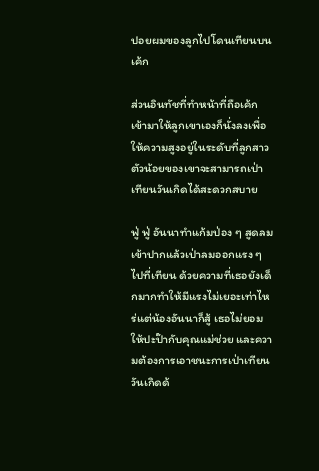ปอยผมของลูกไปโดนเทียนบนเค้ก

ส่วนอินทัชที่ทำหน้าที่ถือเค้กเข้ามาให้ลูกเขาเองก็นั่งลงเพื่อให้ความสูงอยู่ในระดับที่ลูกสาวตัวน้อยของเขาจะสามารถเป่าเทียนวันเกิดได้สะดวกสบาย

ฟู่ ฟู่ อันนาทำแก้มป่อง ๆ สูดลมเข้าปากแล้วเป่าลมออกแรง ๆ ไปที่เทียน ด้วยความที่เธอยังเด็กมากทำให้มีแรงไม่เยอะเท่าไหร่แต่น้องอันนาก็สู้ เธอไม่ยอมให้ปะป๊ากับคุณแม่ช่วย และความต้องการเอาชนะการเป่าเทียนวันเกิดด้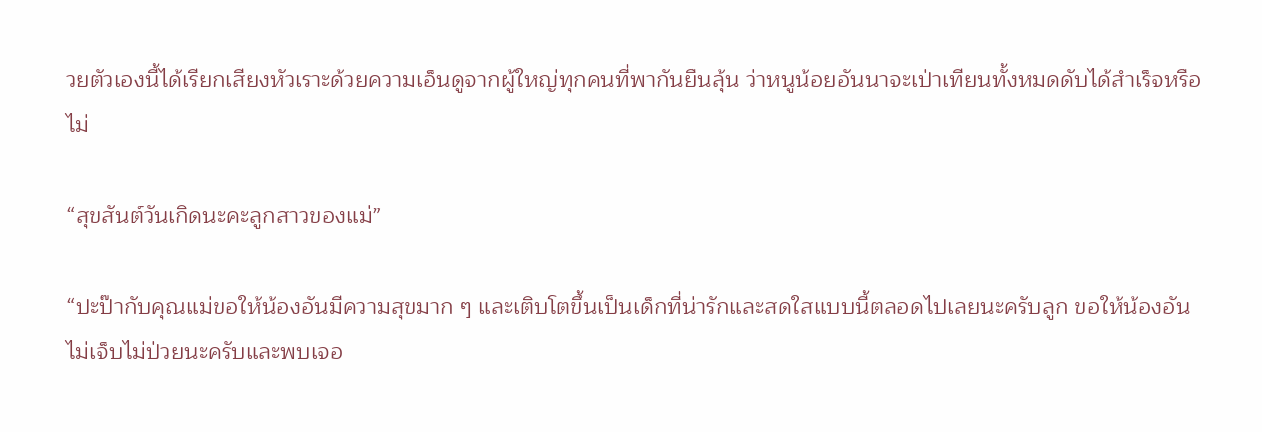วยตัวเองนี้ได้เรียกเสียงหัวเราะด้วยความเอ็นดูจากผู้ใหญ่ทุกคนที่พากันยืนลุ้น ว่าหนูน้อยอันนาจะเป่าเทียนทั้งหมดดับได้สำเร็จหรือไม่

“สุขสันต์วันเกิดนะคะลูกสาวของแม่”

“ปะป๊ากับคุณแม่ขอให้น้องอันมีความสุขมาก ๆ และเติบโตขึ้นเป็นเด็กที่น่ารักและสดใสแบบนี้ตลอดไปเลยนะครับลูก ขอให้น้องอันไม่เจ็บไม่ป่วยนะครับและพบเจอ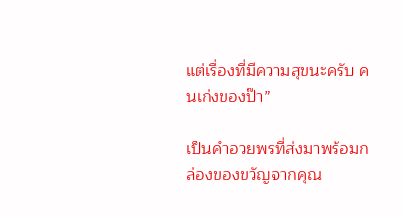แต่เรื่องที่มีความสุขนะครับ คนเก่งของป๊า”

เป็นคำอวยพรที่ส่งมาพร้อมกล่องของขวัญจากคุณ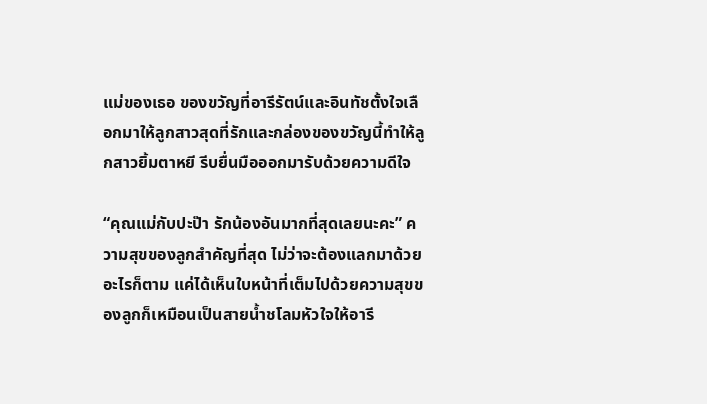แม่ของเธอ ของขวัญที่อารีรัตน์และอินทัชตั้งใจเลือกมาให้ลูกสาวสุดที่รักและกล่องของขวัญนี้ทำให้ลูกสาวยิ้มตาหยี รีบยื่นมือออกมารับด้วยความดีใจ

“คุณแม่กับปะป๊า รักน้องอันมากที่สุดเลยนะคะ” ความสุขของลูกสำคัญที่สุด ไม่ว่าจะต้องแลกมาด้วยอะไรก็ตาม แค่ได้เห็นใบหน้าที่เต็มไปด้วยความสุขของลูกก็เหมือนเป็นสายน้ำชโลมหัวใจให้อารี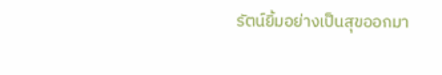รัตน์ยิ้มอย่างเป็นสุขออกมา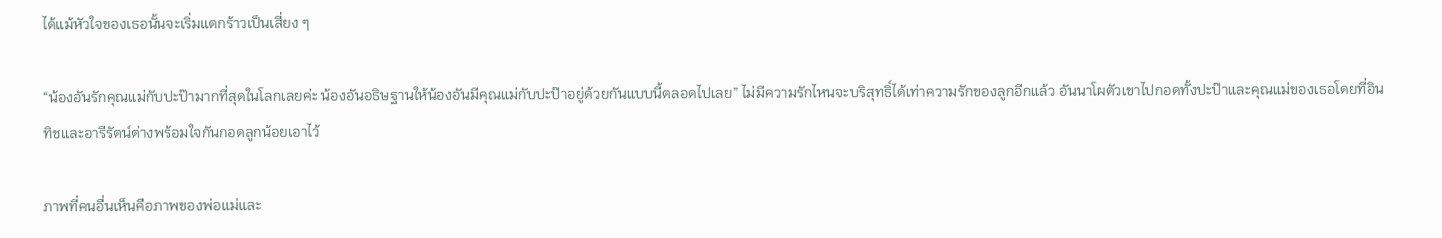ได้แม้หัวใจของเธอนั้นจะเริ่มแตกร้าวเป็นเสี่ยง ๆ

“น้องอันรักคุณแม่กับปะป๊ามากที่สุดในโลกเลยค่ะ น้องอันอธิษฐานให้น้องอันมีคุณแม่กับปะป๊าอยู่ด้วยกันแบบนี้ตลอดไปเลย” ไม่มีความรักไหนจะบริสุทธิ์ได้เท่าความรักของลูกอีกแล้ว อันนาโผตัวเขาไปกอดทั้งปะป๊าและคุณแม่ของเธอโดยที่อินทิชและอารีรัตน์ต่างพร้อมใจกันกอดลูกน้อยเอาไว้

ภาพที่คนอื่นเห็นคือภาพของพ่อแม่และ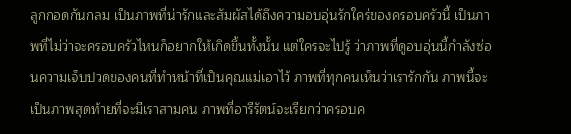ลูกกอดกันกลม เป็นภาพที่น่ารักและสัมผัสได้ถึงความอบอุ่นรักใคร่ของครอบครัวนี้ เป็นภาพที่ไม่ว่าจะครอบครัวไหนก็อยากให้เกิดขึ้นทั้งนั้น แต่ใครจะไปรู้ ว่าภาพที่ดูอบอุ่นนี้กำลังซ่อนความเจ็บปวดของคนที่ทำหน้าที่เป็นคุณแม่เอาไว้ ภาพที่ทุกคนเห็นว่าเรารักกัน ภาพนี้จะเป็นภาพสุดท้ายที่จะมีเราสามคน ภาพที่อารีรัตน์จะเรียกว่าครอบค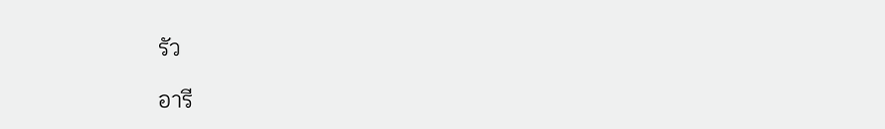รัว

อารี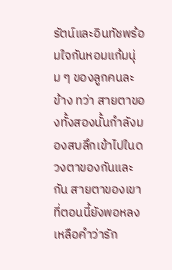รัตน์และอินทัชพร้อมใจกันหอมแก้มนุ่ม ๆ ของลูกคนละข้าง ทว่า สายตาของทั้งสองนั้นกำลังมองสบลึกเข้าไปในดวงตาของกันและกัน สายตาของเขาที่ตอนนี้ยังพอหลงเหลือคำว่ารัก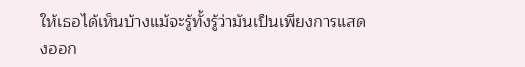ให้เธอได้เห็นบ้างแม้จะรู้ทั้งรู้ว่ามันเป็นเพียงการแสดงออก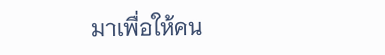มาเพื่อให้คน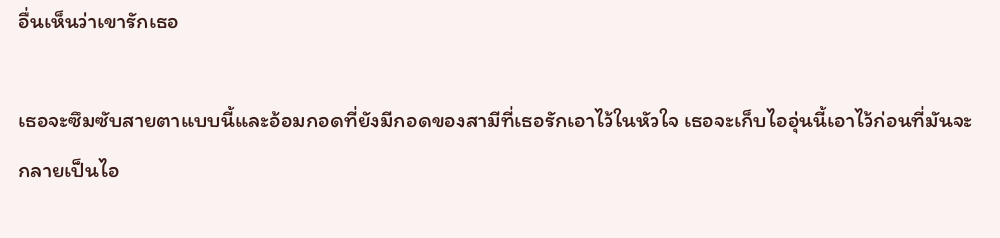อื่นเห็นว่าเขารักเธอ

เธอจะซึมซับสายตาแบบนี้และอ้อมกอดที่ยังมีกอดของสามีที่เธอรักเอาไว้ในหัวใจ เธอจะเก็บไออุ่นนี้เอาไว้ก่อนที่มันจะกลายเป็นไอ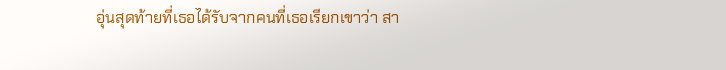อุ่นสุดท้ายที่เธอได้รับจากคนที่เธอเรียกเขาว่า สา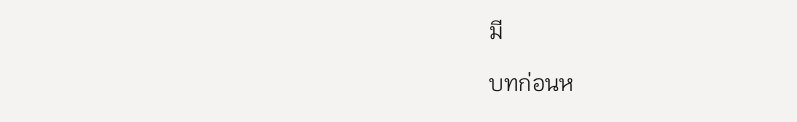มี

บทก่อนห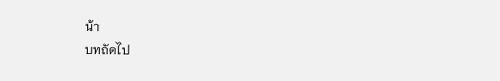น้า
บทถัดไป